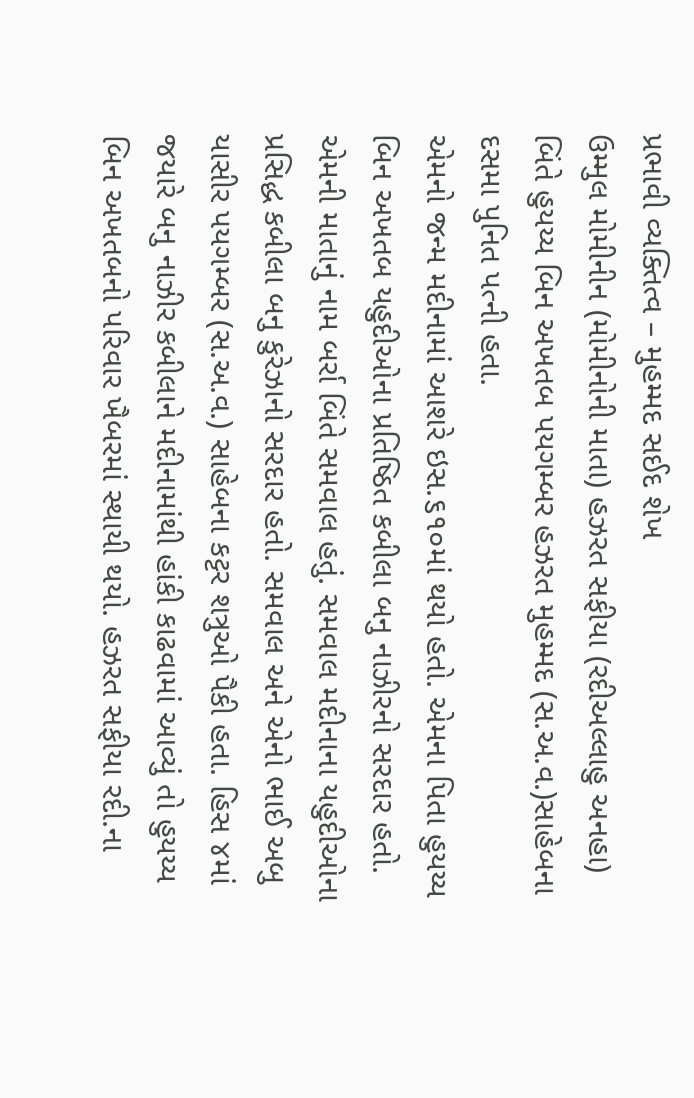પ્રભાવી વ્યક્તિત્વ – મુહમ્મદ સઈદ શેખ
ઉમ્મુલ મોમીનીન (મોમીનોની માતા) હઝરત સફીયા (રદીઅલ્લાહુ અનહા) બિંતે હુયય્ય બિન અખતબ પયગમ્બર હઝરત મુહમ્મદ (સ.અ.વ.)સાહેબના દસમા પુનિત પત્ની હતા.
એમનો જન્મ મદીનામાં આશરે ઇસ.૬૧૦માં થયો હતો. એમના પિતા હુયય્ય બિન અખતબ યહુદીઓના પ્રતિષ્ઠિત કબીલા બનુ નાઝીરનો સરદાર હતો. એમની માતાનું નામ બર્રા બિંતે સમવાલ હતું. સમવાલ મદીનાના યહુદીઓના પ્રસિદ્ધ કબીલા બનુ કુરેઝાનો સરદાર હતો. સમવાલ અને એનો ભાઈ અબુ યાસીર પયગમ્બર (સ.અ.વ.) સાહેબના કટ્ટર શત્રુઓ પૈકી હતા. હિસ ૪માં જયારે બનુ નાઝીર કબીલાને મદીનામાંથી હાંકી કાઢવામાં આવ્યું તો હુયય્ય બિન અખતબનો પરિવાર ખૈબરમાં સ્થાયી થયો. હઝરત સફીયા રદી.ના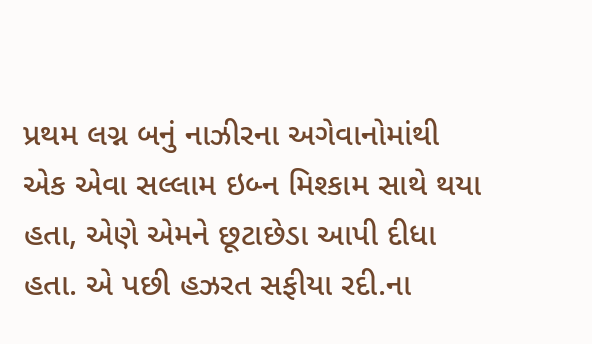પ્રથમ લગ્ન બનું નાઝીરના અગેવાનોમાંથી એક એવા સલ્લામ ઇબ્ન મિશ્કામ સાથે થયા હતા, એણે એમને છૂટાછેડા આપી દીધા હતા. એ પછી હઝરત સફીયા રદી.ના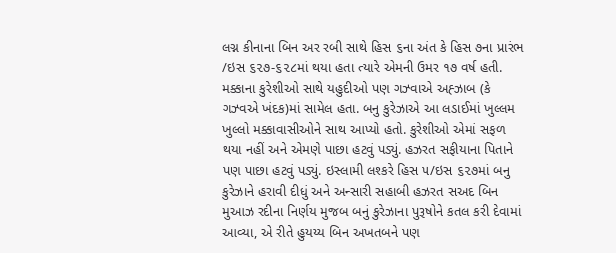લગ્ન કીનાના બિન અર રબી સાથે હિસ ૬ના અંત કે હિસ ૭ના પ્રારંભ /ઇસ ૬૨૭-૬૨૮માં થયા હતા ત્યારે એમની ઉમર ૧૭ વર્ષ હતી.
મક્કાના કુરેશીઓ સાથે યહુદીઓ પણ ગઝ્વાએ અહ્ઝાબ (કે ગઝ્વએ ખંદક)માં સામેલ હતા. બનુ કુરેઝાએ આ લડાઈમાં ખુલ્લમ ખુલ્લો મક્કાવાસીઓને સાથ આપ્યો હતો. કુરેશીઓ એમાં સફળ થયા નહીં અને એમણે પાછા હટવું પડ્યું. હઝરત સફીયાના પિતાને પણ પાછા હટવું પડ્યું. ઇસ્લામી લશ્કરે હિસ ૫/ઇસ ૬૨૭માં બનુ કુરેઝાને હરાવી દીધું અને અન્સારી સહાબી હઝરત સઅદ બિન મુઆઝ રદીના નિર્ણય મુજબ બનું કુરેઝાના પુરૂષોને કતલ કરી દેવામાં આવ્યા, એ રીતે હુયય્ય બિન અખતબને પણ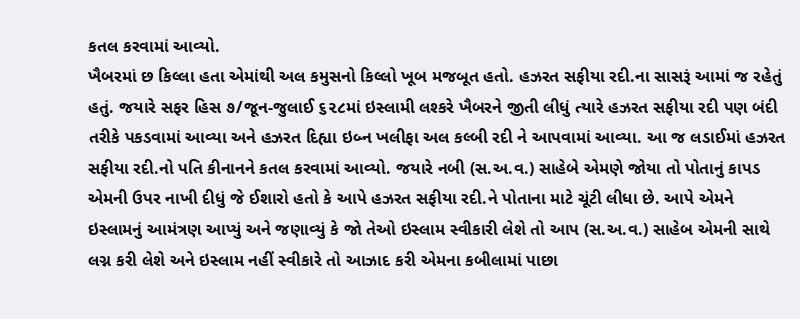કતલ કરવામાં આવ્યો.
ખૈબરમાં છ કિલ્લા હતા એમાંથી અલ કમુસનો કિલ્લો ખૂબ મજબૂત હતો. હઝરત સફીયા રદી.ના સાસરૂં આમાં જ રહેતું હતું. જયારે સફર હિસ ૭/જૂન-જુલાઈ ૬૨૮માં ઇસ્લામી લશ્કરે ખૈબરને જીતી લીધું ત્યારે હઝરત સફીયા રદી પણ બંદી તરીકે પકડવામાં આવ્યા અને હઝરત દિહ્યા ઇબ્ન ખલીફા અલ કલ્બી રદી ને આપવામાં આવ્યા. આ જ લડાઈમાં હઝરત સફીયા રદી.નો પતિ કીનાનને કતલ કરવામાં આવ્યો. જયારે નબી (સ.અ.વ.) સાહેબે એમણે જોયા તો પોતાનું કાપડ એમની ઉપર નાખી દીધું જે ઈશારો હતો કે આપે હઝરત સફીયા રદી.ને પોતાના માટે ચૂંટી લીધા છે. આપે એમને ઇસ્લામનું આમંત્રણ આપ્યું અને જણાવ્યું કે જો તેઓ ઇસ્લામ સ્વીકારી લેશે તો આપ (સ.અ.વ.) સાહેબ એમની સાથે લગ્ન કરી લેશે અને ઇસ્લામ નહીં સ્વીકારે તો આઝાદ કરી એમના કબીલામાં પાછા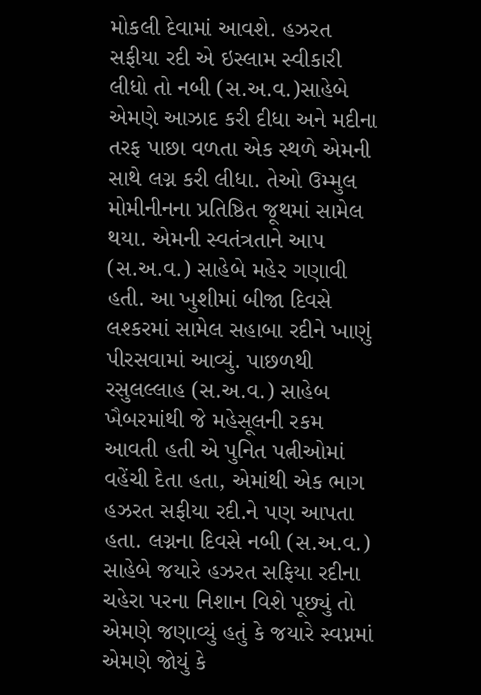મોકલી દેવામાં આવશે. હઝરત સફીયા રદી એ ઇસ્લામ સ્વીકારી લીધો તો નબી (સ.અ.વ.)સાહેબે એમણે આઝાદ કરી દીધા અને મદીના તરફ પાછા વળતા એક સ્થળે એમની સાથે લગ્ન કરી લીધા. તેઓ ઉમ્મુલ મોમીનીનના પ્રતિષ્ઠિત જૂથમાં સામેલ થયા. એમની સ્વતંત્રતાને આપ (સ.અ.વ.) સાહેબે મહેર ગણાવી હતી. આ ખુશીમાં બીજા દિવસે લશ્કરમાં સામેલ સહાબા રદીને ખાણું પીરસવામાં આવ્યું. પાછળથી રસુલલ્લાહ (સ.અ.વ.) સાહેબ ખૈબરમાંથી જે મહેસૂલની રકમ આવતી હતી એ પુનિત પત્નીઓમાં વહેંચી દેતા હતા, એમાંથી એક ભાગ હઝરત સફીયા રદી.ને પણ આપતા હતા. લગ્નના દિવસે નબી (સ.અ.વ.) સાહેબે જયારે હઝરત સફિયા રદીના ચહેરા પરના નિશાન વિશે પૂછ્યું તો એમણે જણાવ્યું હતું કે જયારે સ્વપ્નમાં એમણે જોયું કે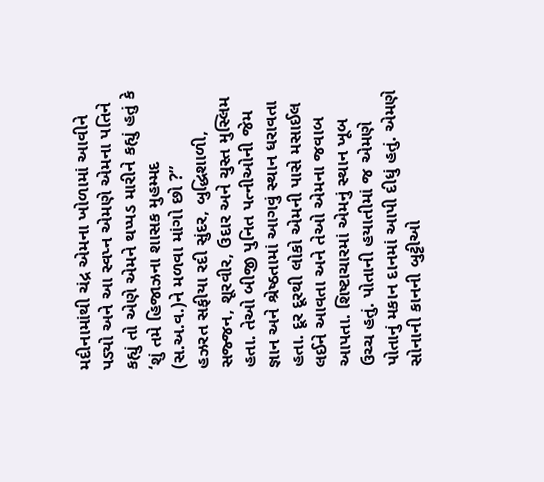મદીનામાંથી ચંદ્ર એમના ખોળામાં આવીને પડ્યો અને આ સ્વપ્ન એમણે એમના પતિને કહ્યું તો એણે એમને થપ્પડ મારીને કહ્યું હતું કે ‘શું તમે હિજાઝના શાસક મુહમ્મદ (સ.અ.વ.)ને મળવા માંગો છો ?”
હઝરત સફીયા રદી સુંદર, બુદ્ધિશાળી, સજ્જન, શૂરવીર, ઉદાર અને ચુસ્ત મુસ્લિમ હતા. તેઓ બીજી પુનિત પત્નીઓની જેમ જ્ઞાન અને શ્રેષ્ઠતામાં આગવું સ્થાન ધરાવતા હતા. દૂર દૂરથી લોકો એમની પાસે મસાઈલ લઈને આવતા અને તેઓ એમના જવાબ આપતા. શિષ્ટાચારમાં એમનું સ્થાન ખૂબ ઉચ્ચ હતું. પોતાની હયાતીમાં જ એમણે પોતાનું મકાન દાનમાં આપી દીધું હતું. એમણે સોનાની કાનની બુટ્ટીઓ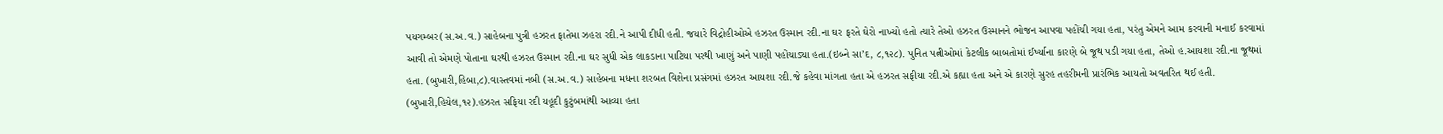પયગમ્બર(સ.અ.વ.) સાહેબના પુત્રી હઝરત ફાતેમા ઝહરા રદી.ને આપી દીધી હતી. જયારે વિદ્રોહીઓએ હઝરત ઉસ્માન રદી.ના ઘર ફરતે ઘેરો નાખ્યો હતો ત્યારે તેઓ હઝરત ઉસ્માનને ભોજન આપવા પહોંચી ગયા હતા, પરંતુ એમને આમ કરવાની મનાઈ કરવામાં આવી તો એમણે પોતાના ઘરથી હઝરત ઉસ્માન રદી.ના ઘર સુધી એક લાકડાના પાટિયા પરથી ખાણું અને પાણી પહોંચાડ્યા હતા.(ઇબ્ને સા’દ, ૮,૧૨૮). પુનિત પત્નીઓમાં કેટલીક બાબતોમાં ઈર્ષ્યાના કારણે બે જૂથ પડી ગયા હતા, તેઓ હ.આયશા રદી.ના જૂથમાં હતા. (બુખારી,હિબા,૮).વાસ્તવમાં નબી (સ.અ.વ.) સાહેબના મધના શરબત વિશેના પ્રસંગમાં હઝરત આયશા રદી.જે કહેવા માંગતા હતા એ હઝરત સફીયા રદી.એ કહ્યા હતા અને એ કારણે સુરહ તહરીમની પ્રારંભિક આયતો અવતરિત થઈ હતી. (બુખારી,હિયેલ,૧૨).હઝરત સફિયા રદી યહૂદી કુટુંબમાંથી આવ્યા હતા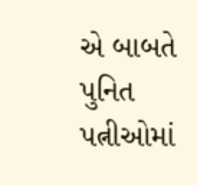એ બાબતે પુનિત પત્નીઓમાં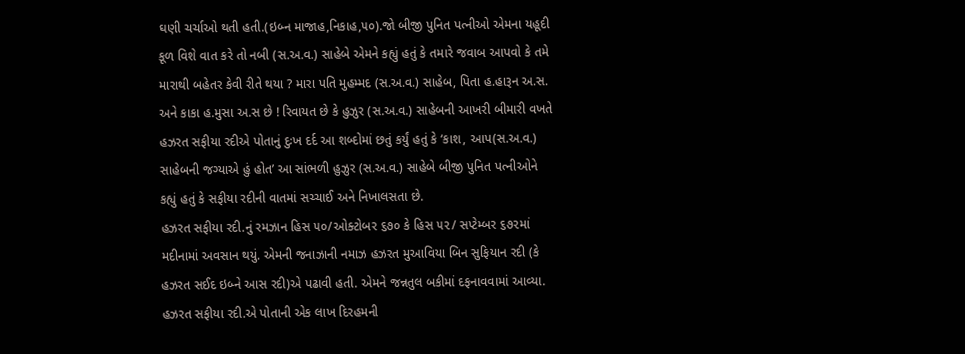ઘણી ચર્ચાઓ થતી હતી.(ઇબ્ન માજાહ,નિકાહ,૫૦).જો બીજી પુનિત પત્નીઓ એમના યહૂદી કૂળ વિશે વાત કરે તો નબી (સ.અ.વ.) સાહેબે એમને કહ્યું હતું કે તમારે જવાબ આપવો કે તમે મારાથી બહેતર કેવી રીતે થયા ? મારા પતિ મુહમ્મદ (સ.અ.વ.) સાહેબ, પિતા હ.હારૂન અ.સ. અને કાકા હ.મુસા અ.સ છે ! રિવાયત છે કે હુઝુર (સ.અ.વ.) સાહેબની આખરી બીમારી વખતે હઝરત સફીયા રદીએ પોતાનું દુઃખ દર્દ આ શબ્દોમાં છતું કર્યું હતું કે ‘કાશ, આપ(સ.અ.વ.) સાહેબની જગ્યાએ હું હોત’ આ સાંભળી હુઝુર (સ.અ.વ.) સાહેબે બીજી પુનિત પત્નીઓને કહ્યું હતું કે સફીયા રદીની વાતમાં સચ્ચાઈ અને નિખાલસતા છે.
હઝરત સફીયા રદી.નું રમઝાન હિસ ૫૦/ઓક્ટોબર ૬૭૦ કે હિસ ૫૨/ સપ્ટેમ્બર ૬૭૨માં મદીનામાં અવસાન થયું. એમની જનાઝાની નમાઝ હઝરત મુઆવિયા બિન સુફિયાન રદી (કે હઝરત સઈદ ઇબ્ને આસ રદી)એ પઢાવી હતી. એમને જન્નતુલ બકીમાં દફનાવવામાં આવ્યા. હઝરત સફીયા રદી.એ પોતાની એક લાખ દિરહમની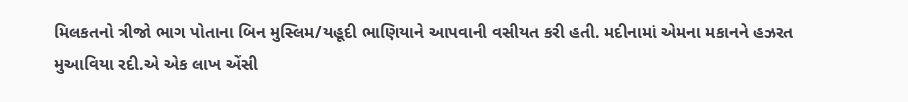મિલકતનો ત્રીજો ભાગ પોતાના બિન મુસ્લિમ/યહૂદી ભાણિયાને આપવાની વસીયત કરી હતી. મદીનામાં એમના મકાનને હઝરત મુઆવિયા રદી.એ એક લાખ એંસી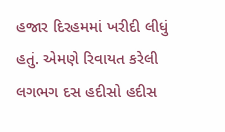હજાર દિરહમમાં ખરીદી લીધું હતું. એમણે રિવાયત કરેલી લગભગ દસ હદીસો હદીસ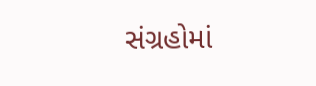સંગ્રહોમાં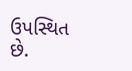ઉપસ્થિત છે.